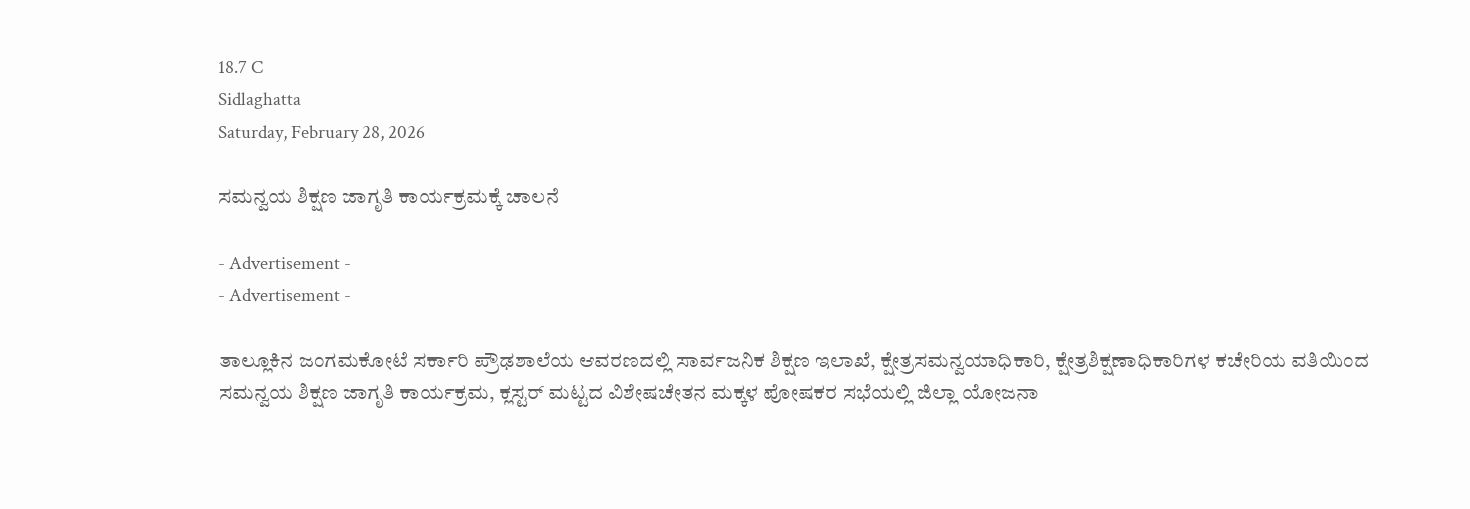18.7 C
Sidlaghatta
Saturday, February 28, 2026

ಸಮನ್ವಯ ಶಿಕ್ಷಣ ಜಾಗೃತಿ ಕಾರ್ಯಕ್ರಮಕ್ಕೆ ಚಾಲನೆ

- Advertisement -
- Advertisement -

ತಾಲ್ಲೂಕಿನ ಜಂಗಮಕೋಟೆ ಸರ್ಕಾರಿ ಪ್ರೌಢಶಾಲೆಯ ಆವರಣದಲ್ಲಿ ಸಾರ್ವಜನಿಕ ಶಿಕ್ಷಣ ಇಲಾಖೆ, ಕ್ಷೇತ್ರಸಮನ್ವಯಾಧಿಕಾರಿ, ಕ್ಷೇತ್ರಶಿಕ್ಷಣಾಧಿಕಾರಿಗಳ ಕಚೇರಿಯ ವತಿಯಿಂದ ಸಮನ್ವಯ ಶಿಕ್ಷಣ ಜಾಗೃತಿ ಕಾರ್ಯಕ್ರಮ, ಕ್ಲಸ್ಟರ್ ಮಟ್ಟದ ವಿಶೇಷಚೇತನ ಮಕ್ಕಳ ಪೋಷಕರ ಸಭೆಯಲ್ಲಿ ಜಿಲ್ಲಾ ಯೋಜನಾ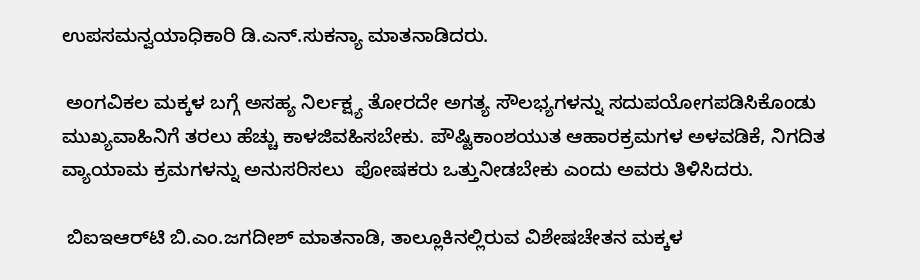ಉಪಸಮನ್ವಯಾಧಿಕಾರಿ ಡಿ.ಎನ್.ಸುಕನ್ಯಾ ಮಾತನಾಡಿದರು.

 ಅಂಗವಿಕಲ ಮಕ್ಕಳ ಬಗ್ಗೆ ಅಸಹ್ಯ ನಿರ್ಲಕ್ಷ್ಯ ತೋರದೇ ಅಗತ್ಯ ಸೌಲಭ್ಯಗಳನ್ನು ಸದುಪಯೋಗಪಡಿಸಿಕೊಂಡು ಮುಖ್ಯವಾಹಿನಿಗೆ ತರಲು ಹೆಚ್ಚು ಕಾಳಜಿವಹಿಸಬೇಕು. ಪೌಷ್ಟಿಕಾಂಶಯುತ ಆಹಾರಕ್ರಮಗಳ ಅಳವಡಿಕೆ, ನಿಗದಿತ ವ್ಯಾಯಾಮ ಕ್ರಮಗಳನ್ನು ಅನುಸರಿಸಲು  ಪೋಷಕರು ಒತ್ತುನೀಡಬೇಕು ಎಂದು ಅವರು ತಿಳಿಸಿದರು.

 ಬಿಐಇಆರ್‌ಟಿ ಬಿ.ಎಂ.ಜಗದೀಶ್ ಮಾತನಾಡಿ, ತಾಲ್ಲೂಕಿನಲ್ಲಿರುವ ವಿಶೇಷಚೇತನ ಮಕ್ಕಳ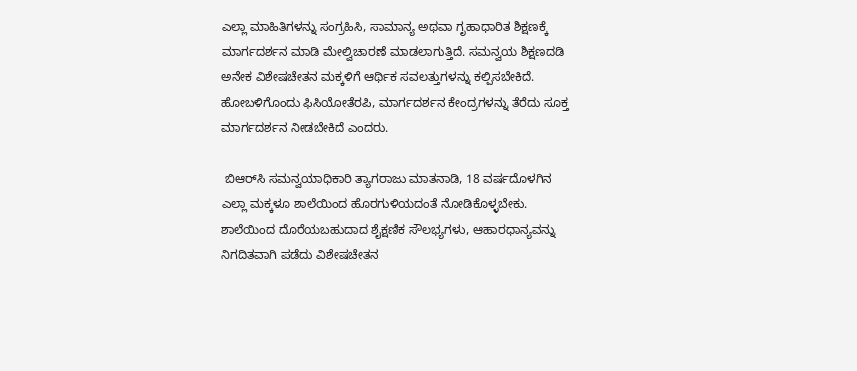ಎಲ್ಲಾ ಮಾಹಿತಿಗಳನ್ನು ಸಂಗ್ರಹಿಸಿ, ಸಾಮಾನ್ಯ ಅಥವಾ ಗೃಹಾಧಾರಿತ ಶಿಕ್ಷಣಕ್ಕೆ ಮಾರ್ಗದರ್ಶನ ಮಾಡಿ ಮೇಲ್ವಿಚಾರಣೆ ಮಾಡಲಾಗುತ್ತಿದೆ. ಸಮನ್ವಯ ಶಿಕ್ಷಣದಡಿ ಅನೇಕ ವಿಶೇಷಚೇತನ ಮಕ್ಕಳಿಗೆ ಆರ್ಥಿಕ ಸವಲತ್ತುಗಳನ್ನು ಕಲ್ಪಿಸಬೇಕಿದೆ. ಹೋಬಳಿಗೊಂದು ಫಿಸಿಯೋತೆರಪಿ, ಮಾರ್ಗದರ್ಶನ ಕೇಂದ್ರಗಳನ್ನು ತೆರೆದು ಸೂಕ್ತ ಮಾರ್ಗದರ್ಶನ ನೀಡಬೇಕಿದೆ ಎಂದರು.

 ಬಿಆರ್‌ಸಿ ಸಮನ್ವಯಾಧಿಕಾರಿ ತ್ಯಾಗರಾಜು ಮಾತನಾಡಿ, 18 ವರ್ಷದೊಳಗಿನ ಎಲ್ಲಾ ಮಕ್ಕಳೂ ಶಾಲೆಯಿಂದ ಹೊರಗುಳಿಯದಂತೆ ನೋಡಿಕೊಳ್ಳಬೇಕು. ಶಾಲೆಯಿಂದ ದೊರೆಯಬಹುದಾದ ಶೈಕ್ಷಣಿಕ ಸೌಲಭ್ಯಗಳು, ಆಹಾರಧಾನ್ಯವನ್ನು ನಿಗದಿತವಾಗಿ ಪಡೆದು ವಿಶೇಷಚೇತನ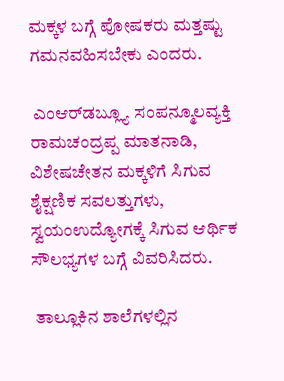ಮಕ್ಕಳ ಬಗ್ಗೆ ಪೋಷಕರು ಮತ್ತಷ್ಟು ಗಮನವಹಿಸಬೇಕು ಎಂದರು.

 ಎಂಆರ್‌ಡಬ್ಲ್ಯೂ ಸಂಪನ್ಮೂಲವ್ಯಕ್ತಿ ರಾಮಚಂದ್ರಪ್ಪ ಮಾತನಾಡಿ, ವಿಶೇಷಚೇತನ ಮಕ್ಕಳಿಗೆ ಸಿಗುವ ಶೈಕ್ಷಣಿಕ ಸವಲತ್ತುಗಳು, ಸ್ವಯಂಉದ್ಯೋಗಕ್ಕೆ ಸಿಗುವ ಆರ್ಥಿಕ ಸೌಲಭ್ಯಗಳ ಬಗ್ಗೆ ವಿವರಿಸಿದರು.

 ತಾಲ್ಲೂಕಿನ ಶಾಲೆಗಳಲ್ಲಿನ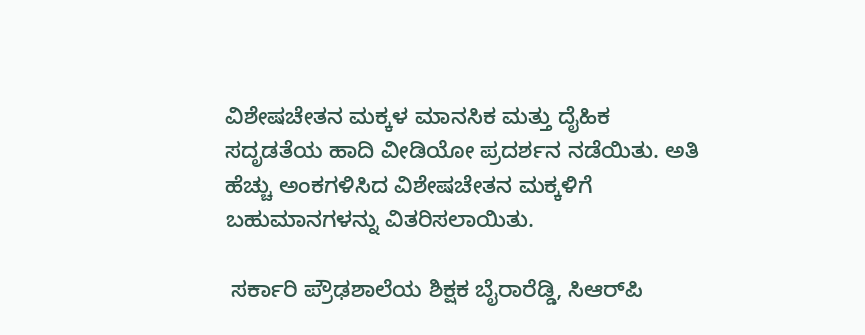ವಿಶೇಷಚೇತನ ಮಕ್ಕಳ ಮಾನಸಿಕ ಮತ್ತು ದೈಹಿಕ ಸದೃಡತೆಯ ಹಾದಿ ವೀಡಿಯೋ ಪ್ರದರ್ಶನ ನಡೆಯಿತು. ಅತಿ ಹೆಚ್ಚು ಅಂಕಗಳಿಸಿದ ವಿಶೇಷಚೇತನ ಮಕ್ಕಳಿಗೆ ಬಹುಮಾನಗಳನ್ನು ವಿತರಿಸಲಾಯಿತು.

 ಸರ್ಕಾರಿ ಪ್ರೌಢಶಾಲೆಯ ಶಿಕ್ಷಕ ಬೈರಾರೆಡ್ಡಿ, ಸಿಆರ್‌ಪಿ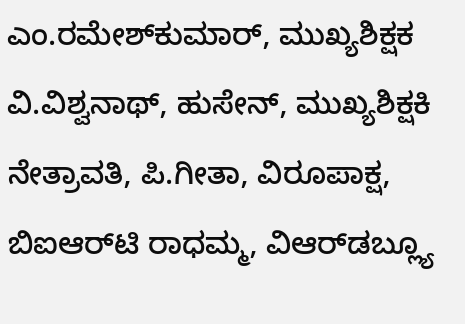ಎಂ.ರಮೇಶ್‌ಕುಮಾರ್, ಮುಖ್ಯಶಿಕ್ಷಕ ವಿ.ವಿಶ್ವನಾಥ್, ಹುಸೇನ್, ಮುಖ್ಯಶಿಕ್ಷಕಿ ನೇತ್ರಾವತಿ, ಪಿ.ಗೀತಾ, ವಿರೂಪಾಕ್ಷ, ಬಿಐಆರ್‌ಟಿ ರಾಧಮ್ಮ, ವಿಆರ್‌ಡಬ್ಲ್ಯೂ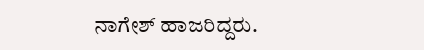ನಾಗೇಶ್ ಹಾಜರಿದ್ದರು.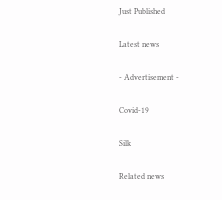Just Published

Latest news

- Advertisement -

Covid-19

Silk

Related news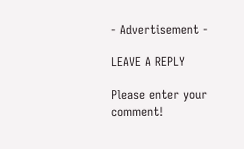- Advertisement -

LEAVE A REPLY

Please enter your comment!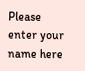Please enter your name here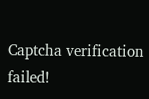Captcha verification failed!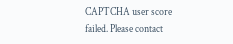CAPTCHA user score failed. Please contact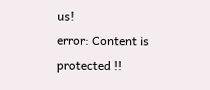us!
error: Content is protected !!